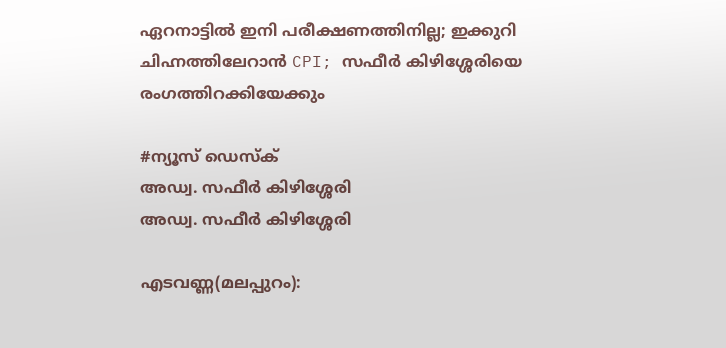ഏറനാട്ടിൽ ഇനി പരീക്ഷണത്തിനില്ല; ഇക്കുറി ചിഹ്നത്തിലേറാൻ CPI; സഫീർ കിഴിശ്ശേരിയെ രംഗത്തിറക്കിയേക്കും

#ന്യൂസ് ഡെസ്ക്
അഡ്വ. സഫീർ കിഴിശ്ശേരി
അഡ്വ. സഫീർ കിഴിശ്ശേരി

എടവണ്ണ(മലപ്പുറം):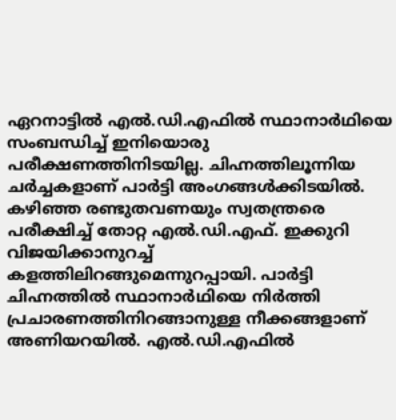ഏറനാട്ടിൽ എൽ.ഡി.എഫിൽ സ്ഥാനാർഥിയെ സംബന്ധിച്ച് ഇനിയൊരു പരീക്ഷണത്തിനിടയില്ല. ചിഹ്നത്തിലൂന്നിയ ചർച്ചകളാണ് പാർട്ടി അംഗങ്ങൾക്കിടയിൽ. കഴിഞ്ഞ രണ്ടുതവണയും സ്വതന്ത്രരെ പരീക്ഷിച്ച് തോറ്റ എൽ.ഡി.എഫ്. ഇക്കുറി വിജയിക്കാനുറച്ച് കളത്തിലിറങ്ങുമെന്നുറപ്പായി. പാർട്ടി ചിഹ്നത്തിൽ സ്ഥാനാർഥിയെ നിർത്തി പ്രചാരണത്തിനിറങ്ങാനുള്ള നീക്കങ്ങളാണ് അണിയറയിൽ. എൽ.ഡി.എഫിൽ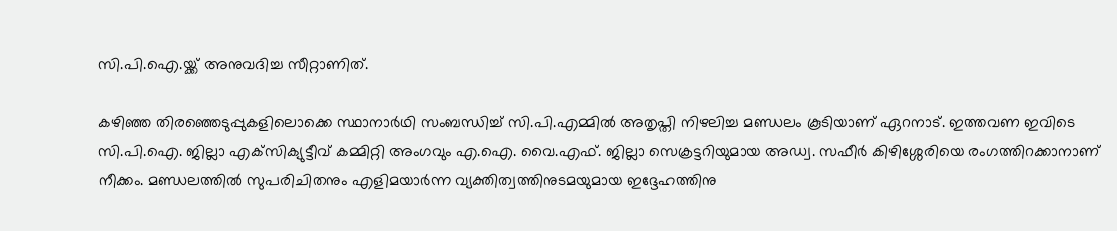സി.പി.ഐ.യ്ക്ക് അനുവദിച്ച സീറ്റാണിത്.

കഴിഞ്ഞ തിരഞ്ഞെടുപ്പുകളിലൊക്കെ സ്ഥാനാർഥി സംബന്ധിച്ച് സി.പി.എമ്മിൽ അതൃപ്തി നിഴലിച്ച മണ്ഡലം കൂടിയാണ് ഏറനാട്. ഇത്തവണ ഇവിടെ സി.പി.ഐ. ജില്ലാ എക്‌സിക്യുട്ടീവ് കമ്മിറ്റി അംഗവും എ.ഐ. വൈ.എഫ്. ജില്ലാ സെക്രട്ടറിയുമായ അഡ്വ. സഫീർ കിഴിശ്ശേരിയെ രംഗത്തിറക്കാനാണ് നീക്കം. മണ്ഡലത്തിൽ സുപരിചിതനും എളിമയാർന്ന വ്യക്തിത്വത്തിനുടമയുമായ ഇദ്ദേഹത്തിനു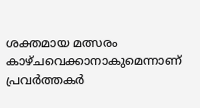ശക്തമായ മത്സരം കാഴ്ചവെക്കാനാകുമെന്നാണ് പ്രവർത്തകർ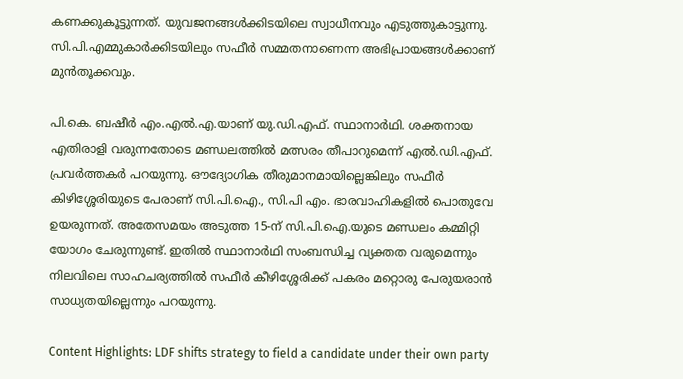കണക്കുകൂട്ടുന്നത്. യുവജനങ്ങൾക്കിടയിലെ സ്വാധീനവും എടുത്തുകാട്ടുന്നു. സി.പി.എമ്മുകാർക്കിടയിലും സഫീർ സമ്മതനാണെന്ന അഭിപ്രായങ്ങൾക്കാണ് മുൻതൂക്കവും.

പി.കെ. ബഷീർ എം.എൽ.എ.യാണ് യു.ഡി.എഫ്. സ്ഥാനാർഥി. ശക്തനായ എതിരാളി വരുന്നതോടെ മണ്ഡലത്തിൽ മത്സരം തീപാറുമെന്ന് എൽ.ഡി.എഫ്. പ്രവർത്തകർ പറയുന്നു. ഔദ്യോഗിക തീരുമാനമായില്ലെങ്കിലും സഫീർ കിഴിശ്ശേരിയുടെ പേരാണ് സി.പി.ഐ., സി.പി എം. ഭാരവാഹികളിൽ പൊതുവേ ഉയരുന്നത്. അതേസമയം അടുത്ത 15-ന് സി.പി.ഐ.യുടെ മണ്ഡലം കമ്മിറ്റി യോഗം ചേരുന്നുണ്ട്. ഇതിൽ സ്ഥാനാർഥി സംബന്ധിച്ച വ്യക്തത വരുമെന്നും നിലവിലെ സാഹചര്യത്തിൽ സഫീർ കീഴിശ്ശേരിക്ക് പകരം മറ്റൊരു പേരുയരാൻ സാധ്യതയില്ലെന്നും പറയുന്നു.

Content Highlights: LDF shifts strategy to field a candidate under their own party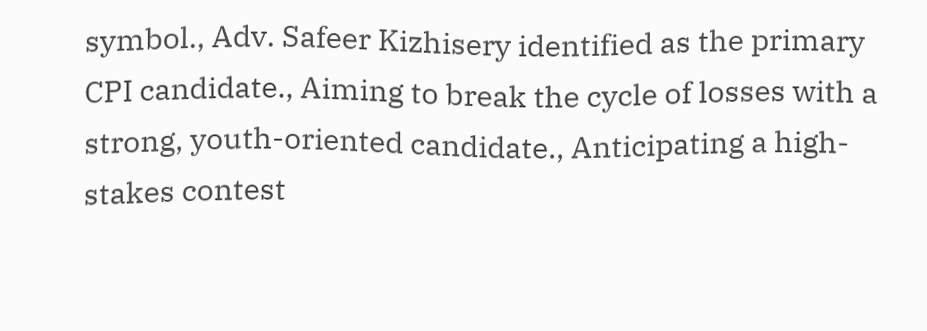symbol., Adv. Safeer Kizhisery identified as the primary CPI candidate., Aiming to break the cycle of losses with a strong, youth-oriented candidate., Anticipating a high-stakes contest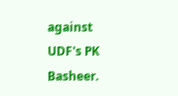against UDF's PK Basheer.